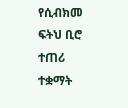የሲብክመ ፍትህ ቢሮ ተጠሪ ተቋማት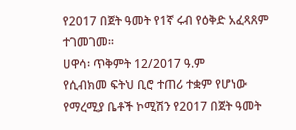የ2017 በጀት ዓመት የ1ኛ ሩብ የዕቅድ አፈጻጸም ተገመገመ።
ሀዋሳ፡ ጥቅምት 12/2017 ዓ.ም
የሲብክመ ፍትህ ቢሮ ተጠሪ ተቋም የሆነው የማረሚያ ቤቶች ኮሚሽን የ2017 በጀት ዓመት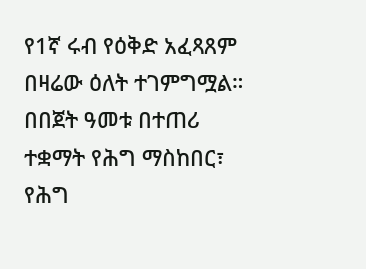የ1ኛ ሩብ የዕቅድ አፈጻጸም በዛሬው ዕለት ተገምግሟል።
በበጀት ዓመቱ በተጠሪ ተቋማት የሕግ ማስከበር፣ የሕግ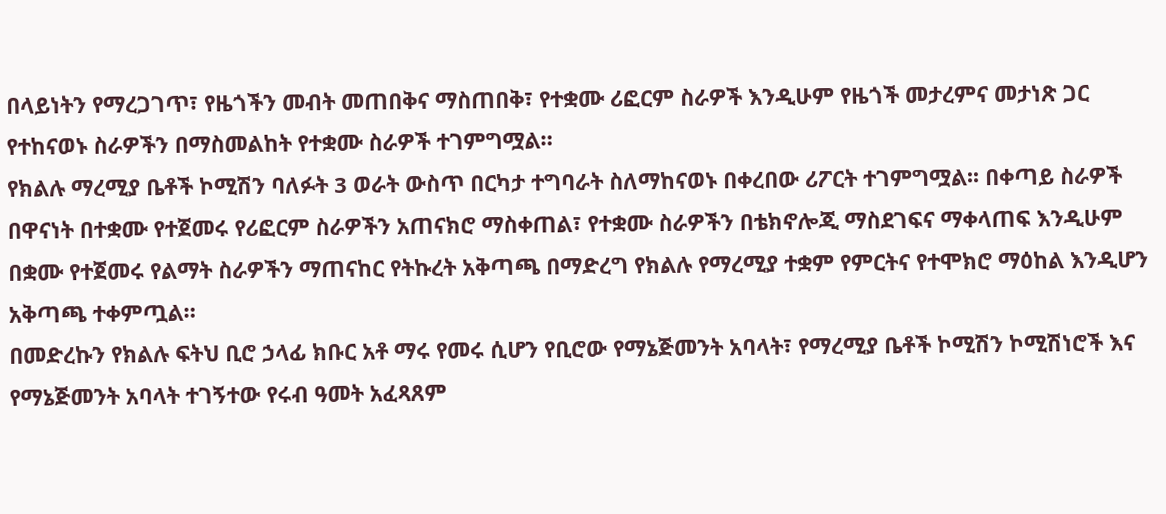በላይነትን የማረጋገጥ፣ የዜጎችን መብት መጠበቅና ማስጠበቅ፣ የተቋሙ ሪፎርም ስራዎች እንዲሁም የዜጎች መታረምና መታነጽ ጋር የተከናወኑ ስራዎችን በማስመልከት የተቋሙ ስራዎች ተገምግሟል።
የክልሉ ማረሚያ ቤቶች ኮሚሽን ባለፉት 3 ወራት ውስጥ በርካታ ተግባራት ስለማከናወኑ በቀረበው ሪፖርት ተገምግሟል፡፡ በቀጣይ ስራዎች በዋናነት በተቋሙ የተጀመሩ የሪፎርም ስራዎችን አጠናክሮ ማስቀጠል፣ የተቋሙ ስራዎችን በቴክኖሎጂ ማስደገፍና ማቀላጠፍ እንዲሁም በቋሙ የተጀመሩ የልማት ስራዎችን ማጠናከር የትኩረት አቅጣጫ በማድረግ የክልሉ የማረሚያ ተቋም የምርትና የተሞክሮ ማዕከል እንዲሆን አቅጣጫ ተቀምጧል።
በመድረኩን የክልሉ ፍትህ ቢሮ ኃላፊ ክቡር አቶ ማሩ የመሩ ሲሆን የቢሮው የማኔጅመንት አባላት፣ የማረሚያ ቤቶች ኮሚሽን ኮሚሽነሮች እና የማኔጅመንት አባላት ተገኝተው የሩብ ዓመት አፈጻጸም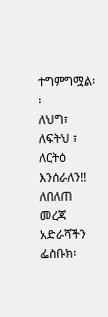ተግምግሟል፡፡
ለህግ፣ ለፍትህ ፣ ለርትዕ እንሰራለን!!
ለበለጠ መረጃ
አድራሻችን
ፌስቡክ፡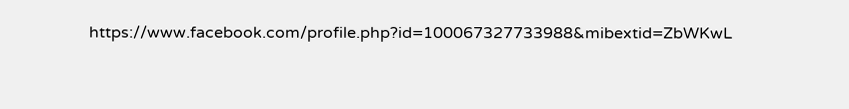https://www.facebook.com/profile.php?id=100067327733988&mibextid=ZbWKwL